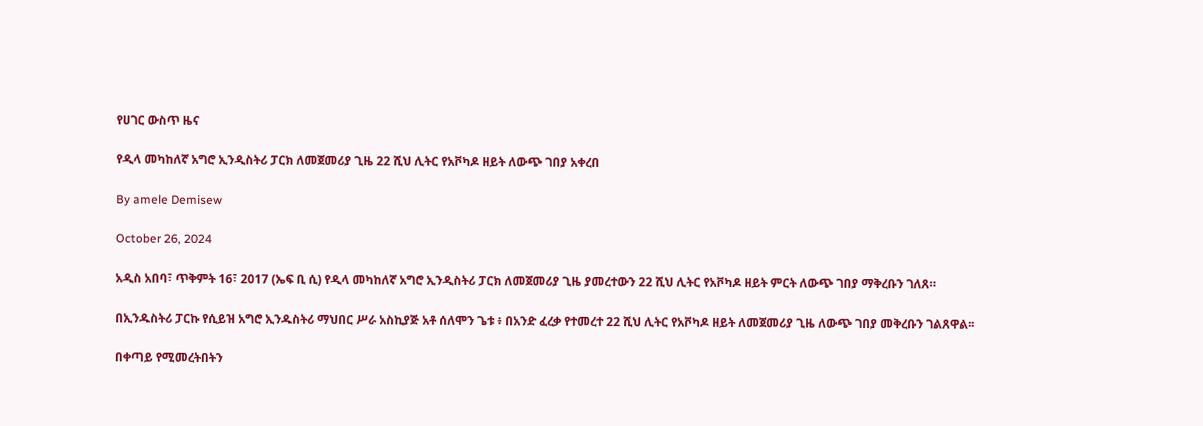የሀገር ውስጥ ዜና

የዲላ መካከለኛ አግሮ ኢንዲስትሪ ፓርክ ለመጀመሪያ ጊዜ 22 ሺህ ሊትር የአቮካዶ ዘይት ለውጭ ገበያ አቀረበ

By amele Demisew

October 26, 2024

አዲስ አበባ፣ ጥቅምት 16፣ 2017 (ኤፍ ቢ ሲ) የዲላ መካከለኛ አግሮ ኢንዲስትሪ ፓርክ ለመጀመሪያ ጊዜ ያመረተውን 22 ሺህ ሊትር የአቮካዶ ዘይት ምርት ለውጭ ገበያ ማቅረቡን ገለጸ።

በኢንዱስትሪ ፓርኩ የሲይዝ አግሮ ኢንዱስትሪ ማህበር ሥራ አስኪያጅ አቶ ሰለሞን ጌቱ ፥ በአንድ ፈረቃ የተመረተ 22 ሺህ ሊትር የአቮካዶ ዘይት ለመጀመሪያ ጊዜ ለውጭ ገበያ መቅረቡን ገልጸዋል፡፡

በቀጣይ የሚመረትበትን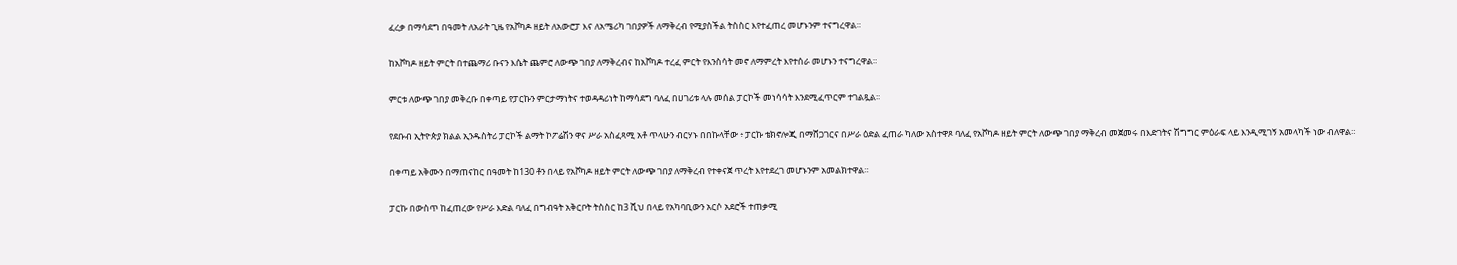ፈረቃ በማሳደግ በዓመት ለአራት ጊዜ የአቮካዶ ዘይት ለአውሮፓ እና ለአሜሪካ ገበያዎች ለማቅረብ የሚያስችል ትስስር እየተፈጠረ መሆኑንም ተናግረዋል።

ከአቮካዶ ዘይት ምርት በተጨማሪ ቡናን እሴት ጨምሮ ለውጭ ገበያ ለማቅረብና ከአቮካዶ ተረፈ ምርት የእንስሳት መኖ ለማምረት እየተሰራ መሆኑን ተናግረዋል።

ምርቱ ለውጭ ገበያ መቅረቡ በቀጣይ የፓርኩን ምርታማነትና ተወዳዳሪነት ከማሳደግ ባለፈ በሀገሪቱ ላሉ መሰል ፓርኮች መነሳሳት እንደሚፈጥርም ተገልጿል፡፡

የደቡብ ኢትዮጵያ ክልል ኢንዱስትሪ ፓርኮች ልማት ኮፖሬሽን ዋና ሥራ አስፈጻሚ አቶ ጥላሁን ብርሃኑ በበኩላቸው ፥ ፓርኩ ቴክኖሎጂ በማሸጋገርና በሥራ ዕድል ፈጠራ ካለው አስተዋጾ ባለፈ የአቮካዶ ዘይት ምርት ለውጭ ገበያ ማቅረብ መጀመሩ በእድገትና ሽግግር ምዕራፍ ላይ እንዲሚገኝ አመላካች ነው ብለዋል።

በቀጣይ አቅሙን በማጠናከር በዓመት ከ130 ቶን በላይ የአቮካዶ ዘይት ምርት ለውጭ ገበያ ለማቅረብ የተቀናጀ ጥረት እየተደረገ መሆኑንም አመልክተዋል።

ፓርኩ በውስጥ ከፈጠረው የሥራ እድል ባለፈ በግብዓት አቅርቦት ትስስር ከ3 ሺህ በላይ የአካባቢውን አርሶ አደሮች ተጠቃሚ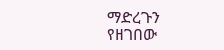ማድረጉን የዘገበው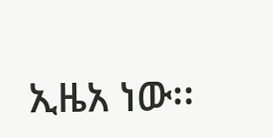ኢዜአ ነው፡፡